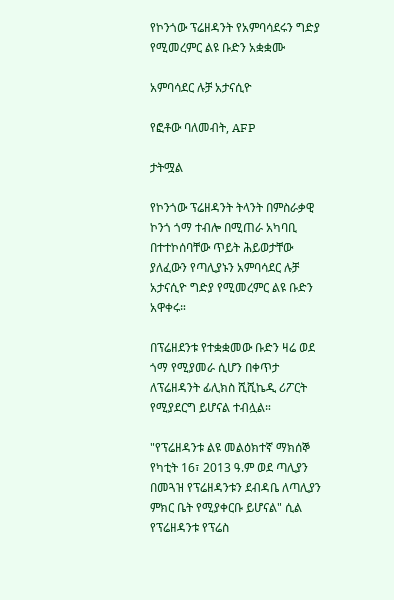የኮንጎው ፕሬዘዳንት የአምባሳደሩን ግድያ የሚመረምር ልዩ ቡድን አቋቋሙ

አምባሳደር ሉቻ አታናሲዮ

የፎቶው ባለመብት, AFP

ታትሟል

የኮንጎው ፕሬዘዳንት ትላንት በምስራቃዊ ኮንጎ ጎማ ተብሎ በሚጠራ አካባቢ በተተኮሰባቸው ጥይት ሕይወታቸው ያለፈውን የጣሊያኑን አምባሳደር ሉቻ አታናሲዮ ግድያ የሚመረምር ልዩ ቡድን አዋቀሩ።

በፕሬዘደንቱ የተቋቋመው ቡድን ዛሬ ወደ ጎማ የሚያመራ ሲሆን በቀጥታ ለፕሬዘዳንት ፊሊክስ ሺሺኬዲ ሪፖርት የሚያደርግ ይሆናል ተብሏል።

"የፕሬዘዳንቱ ልዩ መልዕክተኛ ማክሰኞ የካቲት 16፣ 2013 ዓ.ም ወደ ጣሊያን በመጓዝ የፕሬዘዳንቱን ደብዳቤ ለጣሊያን ምክር ቤት የሚያቀርቡ ይሆናል" ሲል የፕሬዘዳንቱ የፕሬስ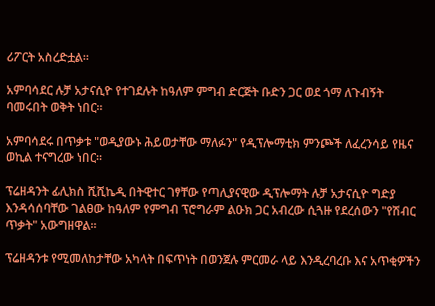ሪፖርት አስረድቷል።

አምባሳደር ሉቻ አታናሲዮ የተገደሉት ከዓለም ምግብ ድርጅት ቡድን ጋር ወደ ጎማ ለጉብኝት ባመሩበት ወቅት ነበር።

አምባሳደሩ በጥቃቱ "ወዲያውኑ ሕይወታቸው ማለፉን" የዲፕሎማቲክ ምንጮች ለፈረንሳይ የዜና ወኪል ተናግረው ነበር።

ፕሬዘዳንት ፊሊክስ ሺሺኬዲ በትዊተር ገፃቸው የጣሊያናዊው ዲፕሎማት ሉቻ አታናሲዮ ግድያ እንዳሳሰባቸው ገልፀው ከዓለም የምግብ ፕሮግራም ልዑክ ጋር አብረው ሲጓዙ የደረሰውን "የሽብር ጥቃት" አውግዘዋል።

ፕሬዘዳንቱ የሚመለከታቸው አካላት በፍጥነት በወንጀሉ ምርመራ ላይ እንዲረባረቡ እና አጥቂዎችን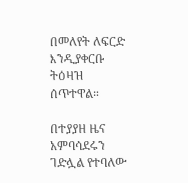በመለየት ለፍርድ እንዲያቀርቡ ትዕዛዝ ሰጥተዋል።

በተያያዘ ዜና አምባሳደሩን ገድሏል የተባለው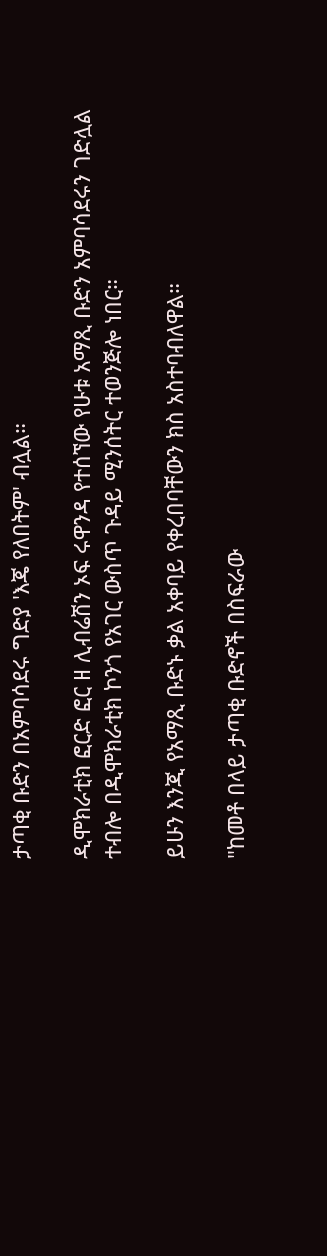ታጣቂ ቡድን በአምባሳደሩ ግድያ 'እጄ የለበትም' ብሏል።

ዲሞክራቲክ ፎርድ ፎር ዘ ሊብሬሽን ኦፍ ሩዋንዳ የተሰኘው የሁቱ አማጺ ቡድን አምባሳደሩን ገድሏል ተብሎ በዲሞክራቲክ ኮንጎ የአገር ውስጥ ጉዳይ ሚንሰትር ተወንጅሎ ነበር።

ይሁን እንጂ የአማጺ ቡድኑ ቃል አቀባይ የቀረበባቸውን ክስ አስተባብለዋል።

"ከመቶ በላይ ታጣቂ ቡድኖች በስፍራው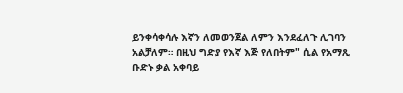ይንቀሳቀሳሉ እኛን ለመወንጀል ለምን እንደፈለጉ ሊገባን አልቻለም። በዚህ ግድያ የእኛ እጅ የለበትም" ሲል የአማጺ ቡድኑ ቃል አቀባይ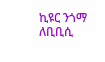ኪዩር ንጎማ ለቢቢሲ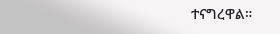ተናግረዋል።